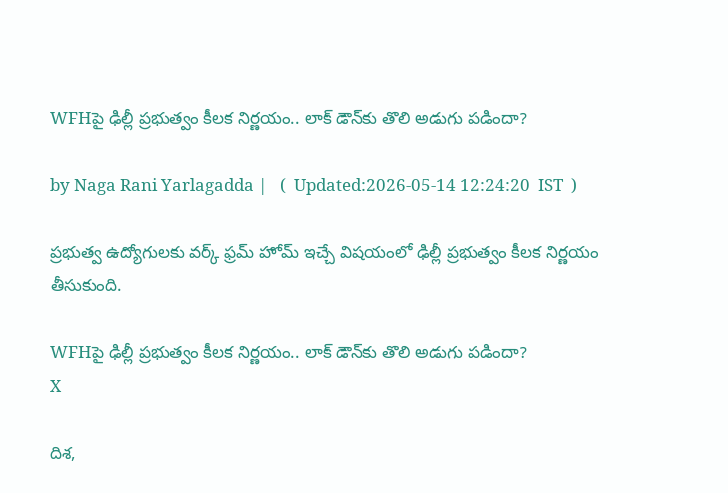WFHపై ఢిల్లీ ప్రభుత్వం కీలక నిర్ణయం.. లాక్ డౌన్‌కు తొలి అడుగు పడిందా?

by Naga Rani Yarlagadda |   (  Updated:2026-05-14 12:24:20  IST  )

ప్రభుత్వ ఉద్యోగులకు వర్క్ ఫ్రమ్ హోమ్ ఇచ్చే విషయంలో ఢిల్లీ ప్రభుత్వం కీలక నిర్ణయం తీసుకుంది.

WFHపై ఢిల్లీ ప్రభుత్వం కీలక నిర్ణయం.. లాక్ డౌన్‌కు తొలి అడుగు పడిందా?
X

దిశ,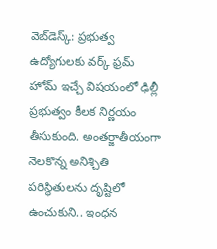వెబ్‌డెస్క్: ప్రభుత్వ ఉద్యోగులకు వర్క్ ఫ్రమ్ హోమ్ ఇచ్చే విషయంలో ఢిల్లీ ప్రభుత్వం కీలక నిర్ణయం తీసుకుంది. అంతర్జాతీయంగా నెలకొన్న అనిశ్చితి పరిస్థితులను దృష్టిలో ఉంచుకుని.. ఇంధన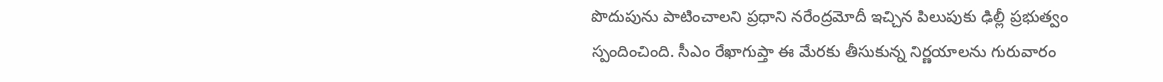పొదుపును పాటించాలని ప్రధాని నరేంద్రమోదీ ఇచ్చిన పిలుపుకు ఢిల్లీ ప్రభుత్వం స్పందించింది. సీఎం రేఖాగుప్తా ఈ మేరకు తీసుకున్న నిర్ణయాలను గురువారం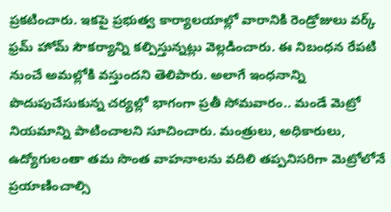ప్రకటించారు. ఇకపై ప్రభుత్వ కార్యాలయాల్లో వారానికి రెండ్రోజులు వర్క్ ఫ్రమ్ హోమ్ సౌకర్యాన్ని కల్పిస్తున్నట్లు వెల్లడించారు. ఈ నిబంధన రేపటి నుంచే అమల్లోకి వస్తుందని తెలిపారు. అలాగే ఇంధనాన్ని పొదుపుచేసుకున్న చర్యల్లో భాగంగా ప్రతీ సోమవారం.. మండే మెట్రో నియమాన్ని పాటించాలని సూచించారు. మంత్రులు, అధికారులు, ఉద్యోగులంతా తమ సొంత వాహనాలను వదిలి తప్పనిసరిగా మెట్రోలోనే ప్రయాణించాల్సి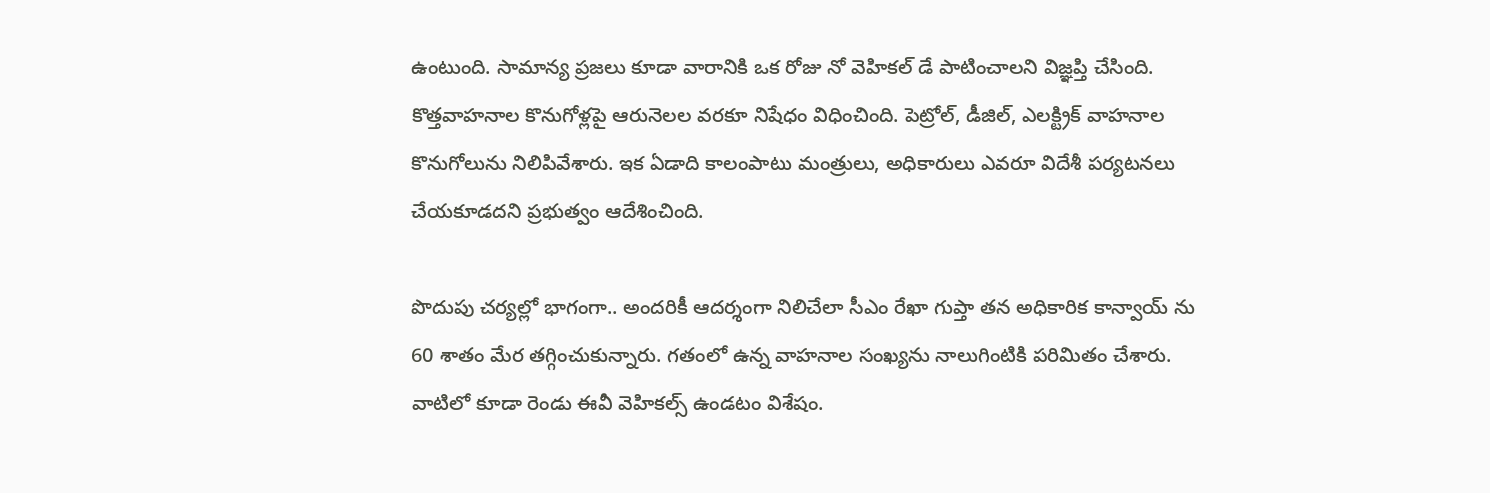ఉంటుంది. సామాన్య ప్రజలు కూడా వారానికి ఒక రోజు నో వెహికల్ డే పాటించాలని విజ్ఞప్తి చేసింది. కొత్తవాహనాల కొనుగోళ్లపై ఆరునెలల వరకూ నిషేధం విధించింది. పెట్రోల్, డీజిల్, ఎలక్ట్రిక్ వాహనాల కొనుగోలును నిలిపివేశారు. ఇక ఏడాది కాలంపాటు మంత్రులు, అధికారులు ఎవరూ విదేశీ పర్యటనలు చేయకూడదని ప్రభుత్వం ఆదేశించింది.

పొదుపు చర్యల్లో భాగంగా.. అందరికీ ఆదర్శంగా నిలిచేలా సీఎం రేఖా గుప్తా తన అధికారిక కాన్వాయ్ ను 60 శాతం మేర తగ్గించుకున్నారు. గతంలో ఉన్న వాహనాల సంఖ్యను నాలుగింటికి పరిమితం చేశారు. వాటిలో కూడా రెండు ఈవీ వెహికల్స్ ఉండటం విశేషం.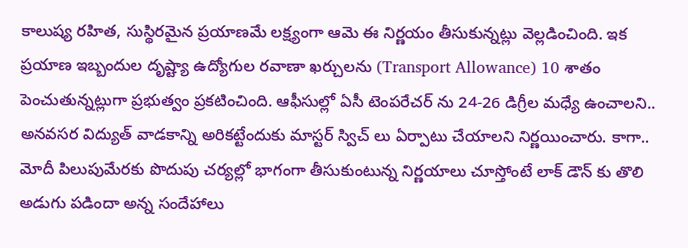కాలుష్య రహిత, సుస్థిరమైన ప్రయాణమే లక్ష్యంగా ఆమె ఈ నిర్ణయం తీసుకున్నట్లు వెల్లడించింది. ఇక ప్రయాణ ఇబ్బందుల దృష్ట్యా ఉద్యోగుల రవాణా ఖర్చులను (Transport Allowance) 10 శాతం పెంచుతున్నట్లుగా ప్రభుత్వం ప్రకటించింది. ఆఫీసుల్లో ఏసీ టెంపరేచర్ ను 24-26 డిగ్రీల మధ్యే ఉంచాలని.. అనవసర విద్యుత్ వాడకాన్ని అరికట్టేందుకు మాస్టర్ స్విచ్ లు ఏర్పాటు చేయాలని నిర్ణయించారు. కాగా.. మోదీ పిలుపుమేరకు పొదుపు చర్యల్లో భాగంగా తీసుకుంటున్న నిర్ణయాలు చూస్తోంటే లాక్ డౌన్ కు తొలి అడుగు పడిందా అన్న సందేహాలు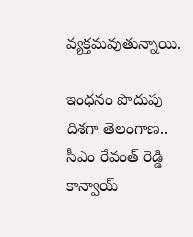వ్యక్తమవుతున్నాయి.

ఇంధనం పొదుపు దిశగా తెలంగాణ.. సీఎం రేవంత్ రెడ్డి కాన్వాయ్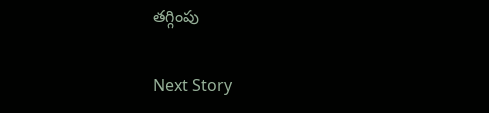తగ్గింపు

Next Story